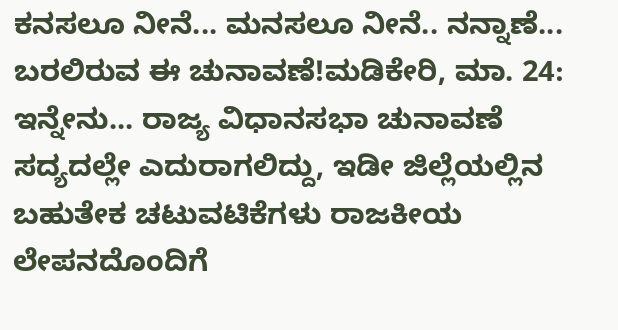ಕನಸಲೂ ನೀನೆ... ಮನಸಲೂ ನೀನೆ.. ನನ್ನಾಣೆ... ಬರಲಿರುವ ಈ ಚುನಾವಣೆ!ಮಡಿಕೇರಿ, ಮಾ. 24: ಇನ್ನೇನು... ರಾಜ್ಯ ವಿಧಾನಸಭಾ ಚುನಾವಣೆ ಸದ್ಯದಲ್ಲೇ ಎದುರಾಗಲಿದ್ದು, ಇಡೀ ಜಿಲ್ಲೆಯಲ್ಲಿನ ಬಹುತೇಕ ಚಟುವಟಿಕೆಗಳು ರಾಜಕೀಯ ಲೇಪನದೊಂದಿಗೆ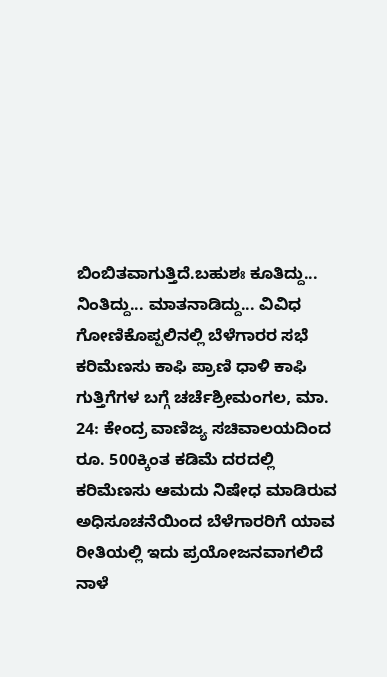ಬಿಂಬಿತವಾಗುತ್ತಿದೆ.ಬಹುಶಃ ಕೂತಿದ್ದು... ನಿಂತಿದ್ದು... ಮಾತನಾಡಿದ್ದು... ವಿವಿಧ
ಗೋಣಿಕೊಪ್ಪಲಿನಲ್ಲಿ ಬೆಳೆಗಾರರ ಸಭೆ ಕರಿಮೆಣಸು ಕಾಫಿ ಪ್ರಾಣಿ ಧಾಳಿ ಕಾಫಿ ಗುತ್ತಿಗೆಗಳ ಬಗ್ಗೆ ಚರ್ಚೆಶ್ರೀಮಂಗಲ, ಮಾ. 24: ಕೇಂದ್ರ ವಾಣಿಜ್ಯ ಸಚಿವಾಲಯದಿಂದ ರೂ. 500ಕ್ಕಿಂತ ಕಡಿಮೆ ದರದಲ್ಲಿ ಕರಿಮೆಣಸು ಆಮದು ನಿಷೇಧ ಮಾಡಿರುವ ಅಧಿಸೂಚನೆಯಿಂದ ಬೆಳೆಗಾರರಿಗೆ ಯಾವ ರೀತಿಯಲ್ಲಿ ಇದು ಪ್ರಯೋಜನವಾಗಲಿದೆ
ನಾಳೆ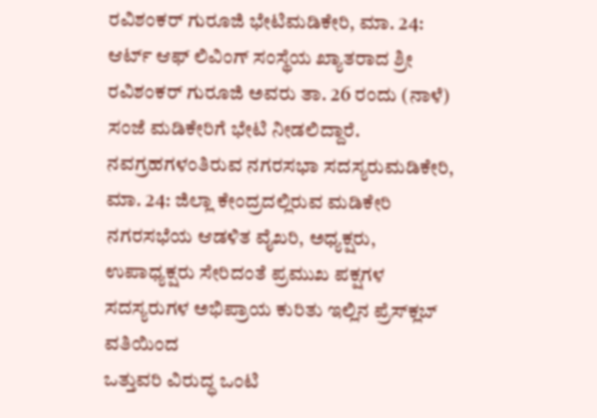ರವಿಶಂಕರ್ ಗುರೂಜಿ ಭೇಟಿಮಡಿಕೇರಿ, ಮಾ. 24: ಆರ್ಟ್ ಆಫ್ ಲಿವಿಂಗ್ ಸಂಸ್ಥೆಯ ಖ್ಯಾತರಾದ ಶ್ರೀ ರವಿಶಂಕರ್ ಗುರೂಜಿ ಅವರು ತಾ. 26 ರಂದು (ನಾಳೆ) ಸಂಜೆ ಮಡಿಕೇರಿಗೆ ಭೇಟಿ ನೀಡಲಿದ್ದಾರೆ.
ನವಗ್ರಹಗಳಂತಿರುವ ನಗರಸಭಾ ಸದಸ್ಯರುಮಡಿಕೇರಿ, ಮಾ. 24: ಜಿಲ್ಲಾ ಕೇಂದ್ರದಲ್ಲಿರುವ ಮಡಿಕೇರಿ ನಗರಸಭೆಯ ಆಡಳಿತ ವೈಖರಿ, ಅಧ್ಯಕ್ಷರು, ಉಪಾಧ್ಯಕ್ಷರು ಸೇರಿದಂತೆ ಪ್ರಮುಖ ಪಕ್ಷಗಳ ಸದಸ್ಯರುಗಳ ಅಭಿಪ್ರಾಯ ಕುರಿತು ಇಲ್ಲಿನ ಪ್ರೆಸ್‍ಕ್ಲಬ್ ವತಿಯಿಂದ
ಒತ್ತುವರಿ ವಿರುದ್ಧ ಒಂಟಿ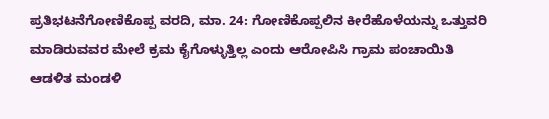ಪ್ರತಿಭಟನೆಗೋಣಿಕೊಪ್ಪ ವರದಿ, ಮಾ. 24: ಗೋಣಿಕೊಪ್ಪಲಿನ ಕೀರೆಹೊಳೆಯನ್ನು ಒತ್ತುವರಿ ಮಾಡಿರುವವರ ಮೇಲೆ ಕ್ರಮ ಕೈಗೊಳ್ಳುತ್ತಿಲ್ಲ ಎಂದು ಆರೋಪಿಸಿ ಗ್ರಾಮ ಪಂಚಾಯಿತಿ ಆಡಳಿತ ಮಂಡಳಿ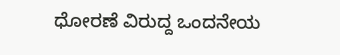ಧೋರಣೆ ವಿರುದ್ದ ಒಂದನೇಯ